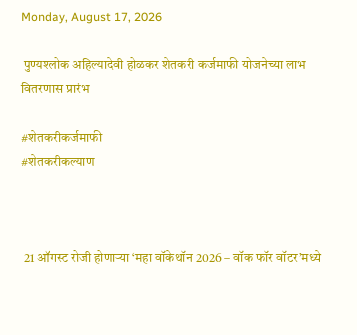Monday, August 17, 2026

 पुण्यश्लोक अहिल्यादेवी होळकर शेतकरी कर्जमाफी योजनेच्या लाभ वितरणास प्रारंभ

#शेतकरीकर्जमाफी
#शेतकरीकल्याण



 21 ऑगस्ट रोजी होणाऱ्या ‘महा वॉकेथॉन 2026 – वॉक फॉर वॉटर’मध्ये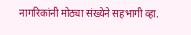नागरिकांनी मोठ्या संख्येने सहभागी व्हा.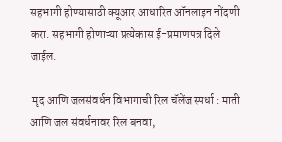सहभागी होण्यासाठी क्यूआर आधारित ऑनलाइन नोंदणी करा. सहभागी होणाऱ्या प्रत्येकास ई-प्रमाणपत्र दिले जाईल.

 मृद आणि जलसंवर्धन विभागाची रिल चॅलेंज स्पर्धा : माती आणि जल संवर्धनावर रिल बनवा,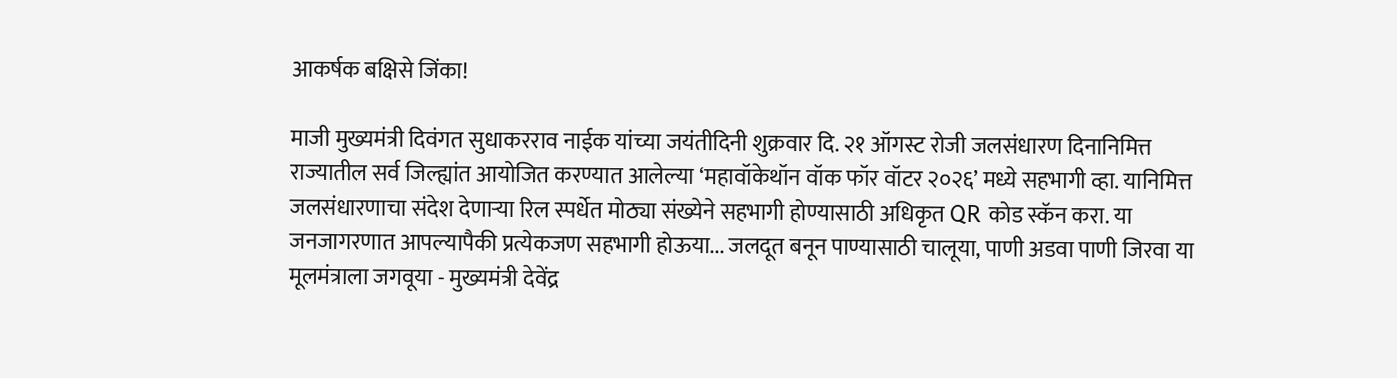आकर्षक बक्षिसे जिंका!

माजी मुख्यमंत्री दिवंगत सुधाकरराव नाईक यांच्या जयंतीदिनी शुक्रवार दि. २१ ऑगस्ट रोजी जलसंधारण दिनानिमित्त राज्यातील सर्व जिल्ह्यांत आयोजित करण्यात आलेल्या ‘महावॉकेथॉन वॉक फॉर वॉटर २०२६’ मध्ये सहभागी व्हा. यानिमित्त जलसंधारणाचा संदेश देणाऱ्या रिल स्पर्धेत मोठ्या संख्येने सहभागी होण्यासाठी अधिकृत QR कोड स्कॅन करा. या जनजागरणात आपल्यापैकी प्रत्येकजण सहभागी होऊया... जलदूत बनून पाण्यासाठी चालूया, पाणी अडवा पाणी जिरवा या मूलमंत्राला जगवूया - मुख्यमंत्री देवेंद्र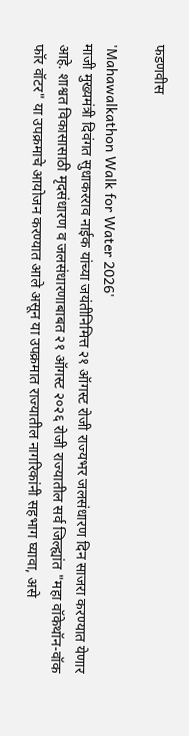फडणवीस

'Mahawalkathon Walk for Water 2026'
माजी मुख्यमंत्री दिवंगत सुधाकरराव नाईक यांच्या जयंतीनिमित्त २१ ऑगस्ट रोजी राज्यभर जलसंधारण दिन साजरा करण्यात येणार आहे. शाश्वत विकासासाठी मृदसंधारण व जलसंधारणाबाबत २१ ऑगस्ट २०२६ रोजी राज्यातील सर्व जिल्ह्यांत "महा वॉकेथॉन-वॉक फॉर वॉटर" या उपक्रमाचे आयोजन करण्यात आले असून या उपक्रमात राज्यातील नागरिकांनी सहभाग घ्यावा, असे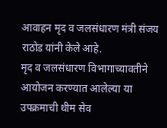आवाहन मृद व जलसंधारण मंत्री संजय राठोड यांनी केले आहे.
मृद व जलसंधारण विभागाच्यावतीने आयोजन करण्यात आलेल्या या उपक्रमाची थीम सेव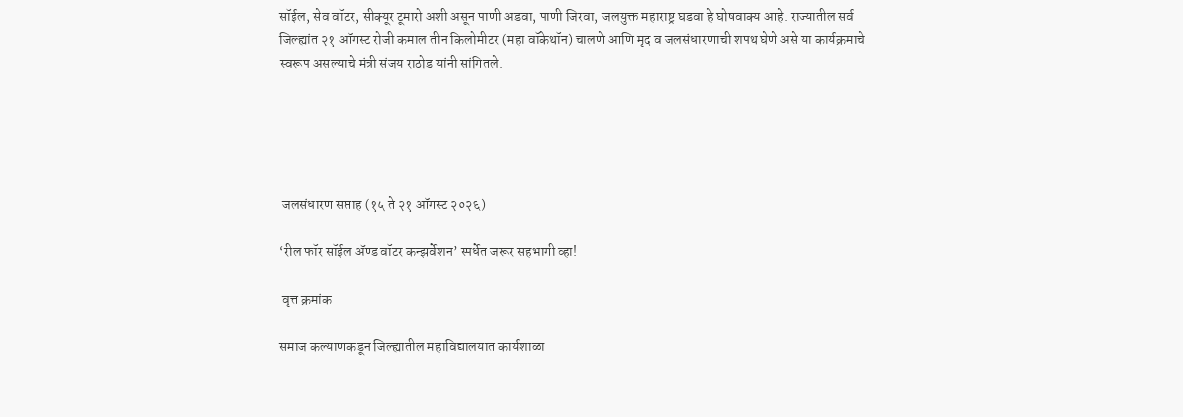सॉईल, सेव वॉटर, सीक्यूर टूमारो अशी असून पाणी अडवा, पाणी जिरवा, जलयुक्त महाराष्ट्र घडवा हे घोषवाक्य आहे. राज्यातील सर्व जिल्ह्यांत २१ ऑगस्ट रोजी कमाल तीन किलोमीटर (महा वॉकेथॉन) चालणे आणि मृद व जलसंधारणाची शपथ घेणे असे या कार्यक्रमाचे स्वरूप असल्याचे मंत्री संजय राठोड यांनी सांगितले.





 जलसंधारण सप्ताह (१५ ते २१ ऑगस्ट २०२६)

‘रील फॉर सॉईल ॲण्ड वॉटर कन्झर्वेशन’ स्पर्धेत जरूर सहभागी व्हा!

 वृत्त क्रमांक

समाज कल्याणकडून जिल्ह्यातील महाविद्यालयात कार्यशाळा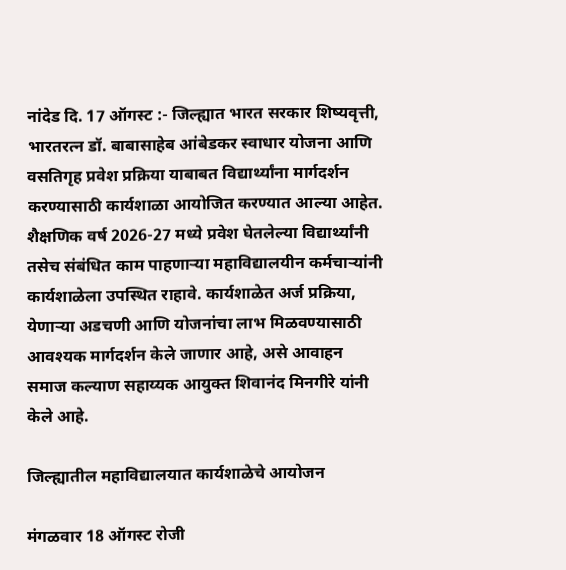नांदेड दि. 17 ऑगस्ट :- जिल्ह्यात भारत सरकार शिष्यवृत्ती, भारतरत्न डॉ. बाबासाहेब आंबेडकर स्वाधार योजना आणि वसतिगृह प्रवेश प्रक्रिया याबाबत विद्यार्थ्यांना मार्गदर्शन करण्यासाठी कार्यशाळा आयोजित करण्यात आल्या आहेत.  शैक्षणिक वर्ष 2026-27 मध्ये प्रवेश घेतलेल्या विद्यार्थ्यांनी तसेच संबंधित काम पाहणाऱ्या महाविद्यालयीन कर्मचाऱ्यांनी कार्यशाळेला उपस्थित राहावे. कार्यशाळेत अर्ज प्रक्रिया, येणाऱ्या अडचणी आणि योजनांचा लाभ मिळवण्यासाठी आवश्यक मार्गदर्शन केले जाणार आहे, असे आवाहन समाज कल्याण सहाय्यक आयुक्त शिवानंद मिनगीरे यांनी केले आहे.

जिल्ह्यातील महाविद्यालयात कार्यशाळेचे आयोजन

मंगळवार 18 ऑगस्ट रोजी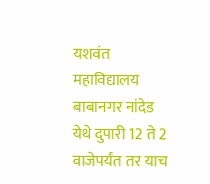यशवंत महाविद्यालय बाबानगर नांदेड येथे दुपारी 12 ते 2 वाजेपर्यंत तर याच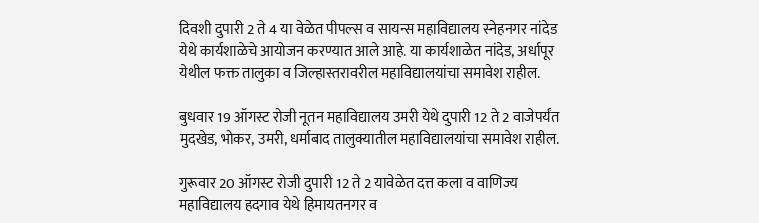दिवशी दुपारी 2 ते 4 या वेळेत पीपल्स व सायन्स महाविद्यालय स्नेहनगर नांदेड येथे कार्यशाळेचे आयोजन करण्यात आले आहे. या कार्यशाळेत नांदेड, अर्धापूर येथील फक्त तालुका व जिल्हास्तरावरील महाविद्यालयांचा समावेश राहील.

बुधवार 19 ऑगस्ट रोजी नूतन महाविद्यालय उमरी येथे दुपारी 12 ते 2 वाजेपर्यंत मुदखेड, भोकर, उमरी, धर्माबाद तालुक्यातील महाविद्यालयांचा समावेश राहील.

गुरूवार 20 ऑगस्ट रोजी दुपारी 12 ते 2 यावेळेत दत्त कला व वाणिज्य महाविद्यालय हदगाव येथे हिमायतनगर व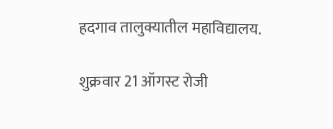हदगाव तालुक्यातील महाविद्यालय.

शुक्रवार 21 ऑगस्ट रोजी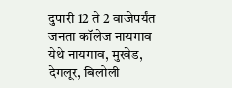दुपारी 12 ते 2 वाजेपर्यंत जनता कॉलेज नायगाव येथे नायगाव, मुखेड, देगलूर, बिलोली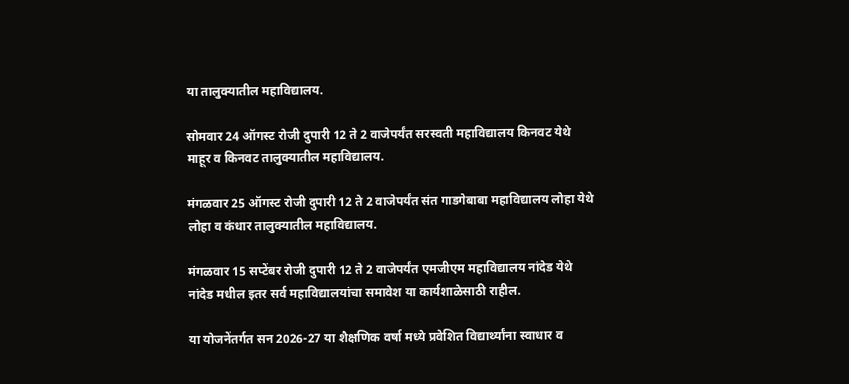या तालुक्यातील महाविद्यालय.

सोमवार 24 ऑगस्ट रोजी दुपारी 12 ते 2 वाजेपर्यंत सरस्वती महाविद्यालय किनवट येथे माहूर व किनवट तालुक्यातील महाविद्यालय.

मंगळवार 25 ऑगस्ट रोजी दुपारी 12 ते 2 वाजेपर्यंत संत गाडगेबाबा महाविद्यालय लोहा येथे लोहा व कंधार तालुक्यातील महाविद्यालय.

मंगळवार 15 सप्टेंबर रोजी दुपारी 12 ते 2 वाजेपर्यंत एमजीएम महाविद्यालय नांदेड येथे नांदेड मधील इतर सर्व महाविद्यालयांचा समावेश या कार्यशाळेसाठी राहील.

या योजनेंतर्गत सन 2026-27 या शैक्षणिक वर्षा मध्ये प्रवेशित विद्यार्थ्यांना स्वाधार व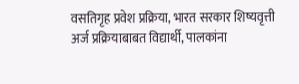वसतिगृह प्रवेश प्रक्रिया, भारत सरकार शिष्यवृत्ती अर्ज प्रक्रियाबाबत विद्यार्थी, पालकांना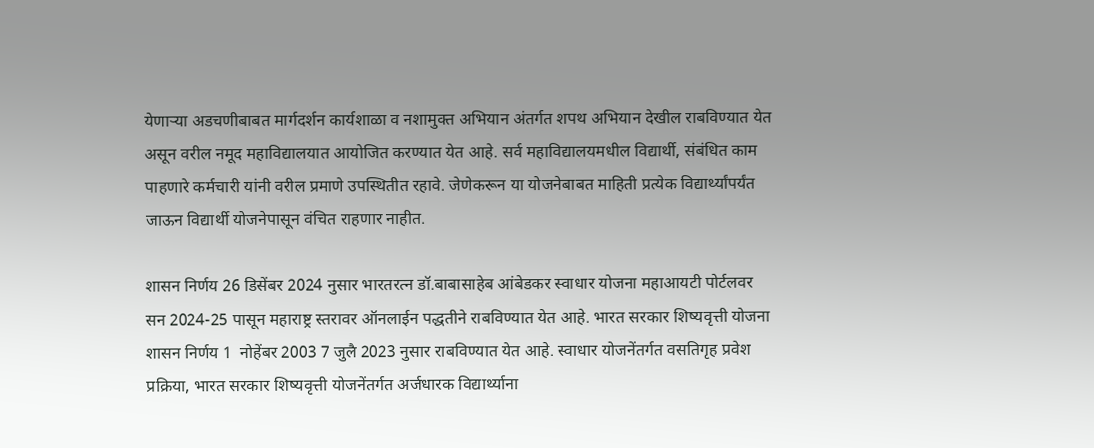येणाऱ्या अडचणीबाबत मार्गदर्शन कार्यशाळा व नशामुक्त अभियान अंतर्गत शपथ अभियान देखील राबविण्यात येत असून वरील नमूद महाविद्यालयात आयोजित करण्यात येत आहे. सर्व महाविद्यालयमधील विद्यार्थी, संबंधित काम पाहणारे कर्मचारी यांनी वरील प्रमाणे उपस्थितीत रहावे. जेणेकरून या योजनेबाबत माहिती प्रत्येक विद्यार्थ्यांपर्यंत जाऊन विद्यार्थी योजनेपासून वंचित राहणार नाहीत.

शासन निर्णय 26 डिसेंबर 2024 नुसार भारतरत्न डॉ.बाबासाहेब आंबेडकर स्वाधार योजना महाआयटी पोर्टलवर सन 2024-25 पासून महाराष्ट्र स्तरावर ऑनलाईन पद्धतीने राबविण्यात येत आहे. भारत सरकार शिष्यवृत्ती योजना शासन निर्णय 1  नोहेंबर 2003 7 जुलै 2023 नुसार राबविण्यात येत आहे. स्वाधार योजनेंतर्गत वसतिगृह प्रवेश प्रक्रिया, भारत सरकार शिष्यवृत्ती योजनेंतर्गत अर्जधारक विद्यार्थ्याना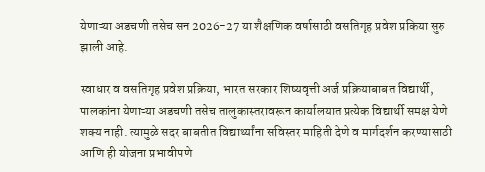येणाऱ्या अडचणी तसेच सन 2026-27 या शैक्षणिक वर्षासाठी वसतिगृह प्रवेश प्रकिया सुरु झाली आहे.

स्वाधार व वसतिगृह प्रवेश प्रक्रिया, भारत सरकार शिष्यवृत्ती अर्ज प्रक्रियाबाबत विद्यार्थी, पालकांना येणाऱ्या अडचणी तसेच तालुकास्तरावरून कार्यालयात प्रत्येक विद्यार्थी समक्ष येणे शक्य नाही. त्यामुळे सदर बाबतीत विद्यार्थ्यांना सविस्तर माहिती देणे व मार्गदर्शन करण्यासाठी आणि ही योजना प्रभावीपणे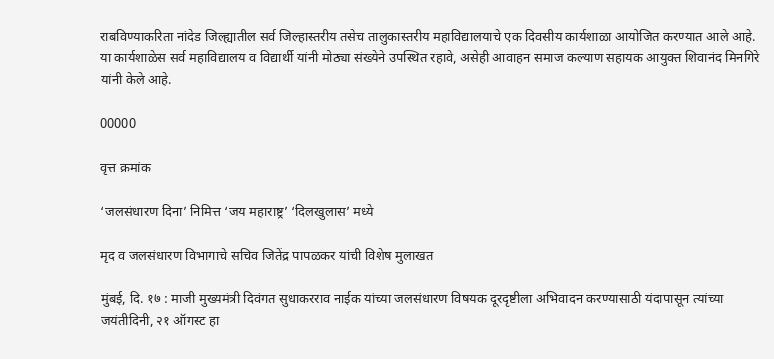राबविण्याकरिता नांदेड जिल्ह्यातील सर्व जिल्हास्तरीय तसेच तालुकास्तरीय महाविद्यालयाचे एक दिवसीय कार्यशाळा आयोजित करण्यात आले आहे. या कार्यशाळेस सर्व महाविद्यालय व विद्यार्थी यांनी मोठ्या संख्येने उपस्थित रहावे, असेही आवाहन समाज कल्याण सहायक आयुक्त शिवानंद मिनगिरे यांनी केले आहे.

00000

वृत्त क्रमांक

‘जलसंधारण दिना’ निमित्त ‘जय महाराष्ट्र’ ‘दिलखुलास’ मध्ये

मृद व जलसंधारण विभागाचे सचिव जितेंद्र पापळकर यांची विशेष मुलाखत

मुंबई, दि. १७ : माजी मुख्यमंत्री दिवंगत सुधाकरराव नाईक यांच्या जलसंधारण विषयक दूरदृष्टीला अभिवादन करण्यासाठी यंदापासून त्यांच्या जयंतीदिनी, २१ ऑगस्ट हा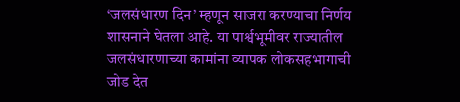‘जलसंधारण दिन’ म्हणून साजरा करण्याचा निर्णय शासनाने घेतला आहे. या पार्श्वभूमीवर राज्यातील जलसंधारणाच्या कामांना व्यापक लोकसहभागाची जोड देत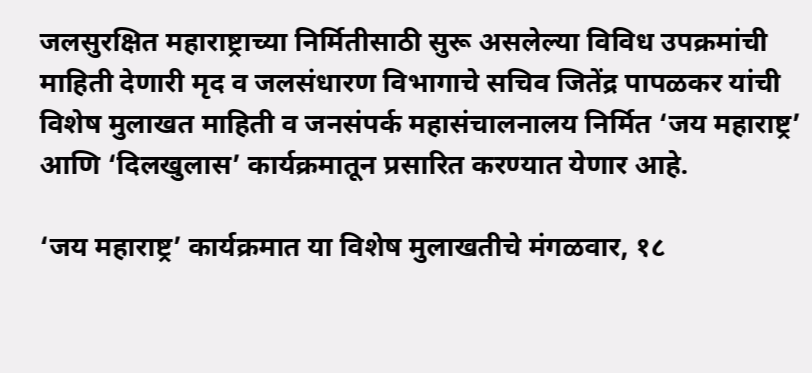जलसुरक्षित महाराष्ट्राच्या निर्मितीसाठी सुरू असलेल्या विविध उपक्रमांची माहिती देणारी मृद व जलसंधारण विभागाचे सचिव जितेंद्र पापळकर यांची विशेष मुलाखत माहिती व जनसंपर्क महासंचालनालय निर्मित ‘जय महाराष्ट्र’ आणि ‘दिलखुलास’ कार्यक्रमातून प्रसारित करण्यात येणार आहे.

‘जय महाराष्ट्र’ कार्यक्रमात या विशेष मुलाखतीचे मंगळवार, १८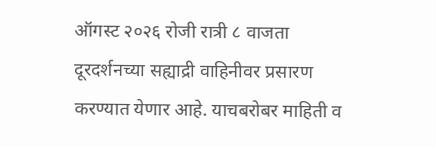ऑगस्ट २०२६ रोजी रात्री ८ वाजता दूरदर्शनच्या सह्याद्री वाहिनीवर प्रसारण करण्यात येणार आहे. याचबरोबर माहिती व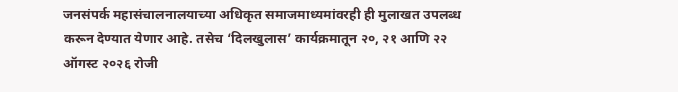जनसंपर्क महासंचालनालयाच्या अधिकृत समाजमाध्यमांवरही ही मुलाखत उपलब्ध करून देण्यात येणार आहे. तसेच ‘दिलखुलास’ कार्यक्रमातून २०, २१ आणि २२ ऑगस्ट २०२६ रोजी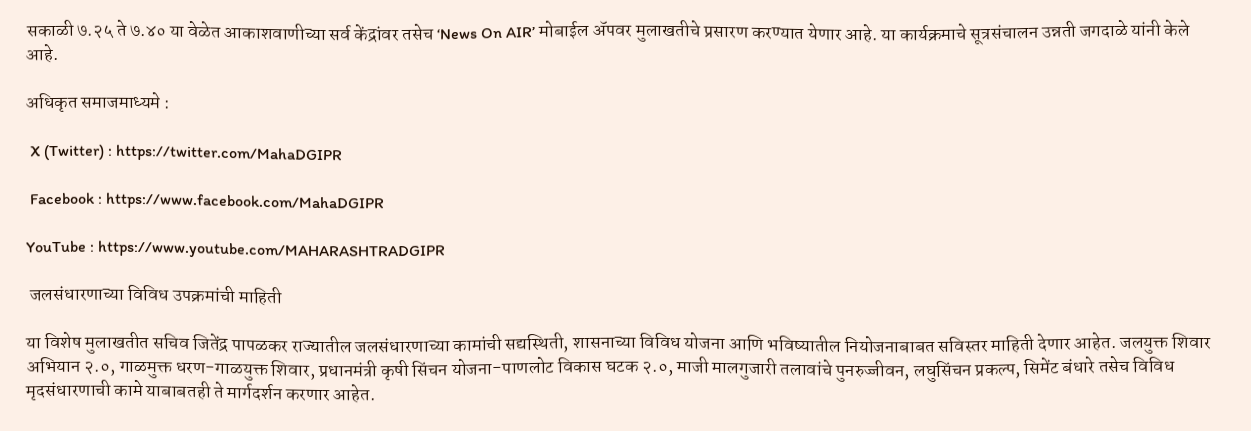सकाळी ७.२५ ते ७.४० या वेळेत आकाशवाणीच्या सर्व केंद्रांवर तसेच ‘News On AIR’ मोबाईल ॲपवर मुलाखतीचे प्रसारण करण्यात येणार आहे. या कार्यक्रमाचे सूत्रसंचालन उन्नती जगदाळे यांनी केले आहे.

अधिकृत समाजमाध्यमे :

 X (Twitter) : https://twitter.com/MahaDGIPR

 Facebook : https://www.facebook.com/MahaDGIPR

YouTube : https://www.youtube.com/MAHARASHTRADGIPR

 जलसंधारणाच्या विविध उपक्रमांची माहिती

या विशेष मुलाखतीत सचिव जितेंद्र पापळकर राज्यातील जलसंधारणाच्या कामांची सद्यस्थिती, शासनाच्या विविध योजना आणि भविष्यातील नियोजनाबाबत सविस्तर माहिती देणार आहेत. जलयुक्त शिवार अभियान २.०, गाळमुक्त धरण-गाळयुक्त शिवार, प्रधानमंत्री कृषी सिंचन योजना-पाणलोट विकास घटक २.०, माजी मालगुजारी तलावांचे पुनरुज्जीवन, लघुसिंचन प्रकल्प, सिमेंट बंधारे तसेच विविध मृदसंधारणाची कामे याबाबतही ते मार्गदर्शन करणार आहेत.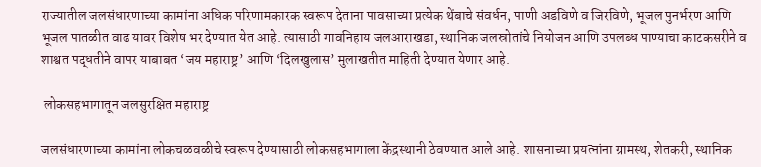राज्यातील जलसंधारणाच्या कामांना अधिक परिणामकारक स्वरूप देताना पावसाच्या प्रत्येक थेंबाचे संवर्धन, पाणी अडविणे व जिरविणे, भूजल पुनर्भरण आणि भूजल पातळीत वाढ यावर विशेष भर देण्यात येत आहे. त्यासाठी गावनिहाय जलआराखडा, स्थानिक जलस्रोतांचे नियोजन आणि उपलब्ध पाण्याचा काटकसरीने व शाश्वत पद्धतीने वापर याबाबत ‘जय महाराष्ट्र’ आणि ‘दिलखुलास’ मुलाखतीत माहिती देण्यात येणार आहे.

 लोकसहभागातून जलसुरक्षित महाराष्ट्र

जलसंधारणाच्या कामांना लोकचळवळीचे स्वरूप देण्यासाठी लोकसहभागाला केंद्रस्थानी ठेवण्यात आले आहे. शासनाच्या प्रयत्नांना ग्रामस्थ, शेतकरी, स्थानिक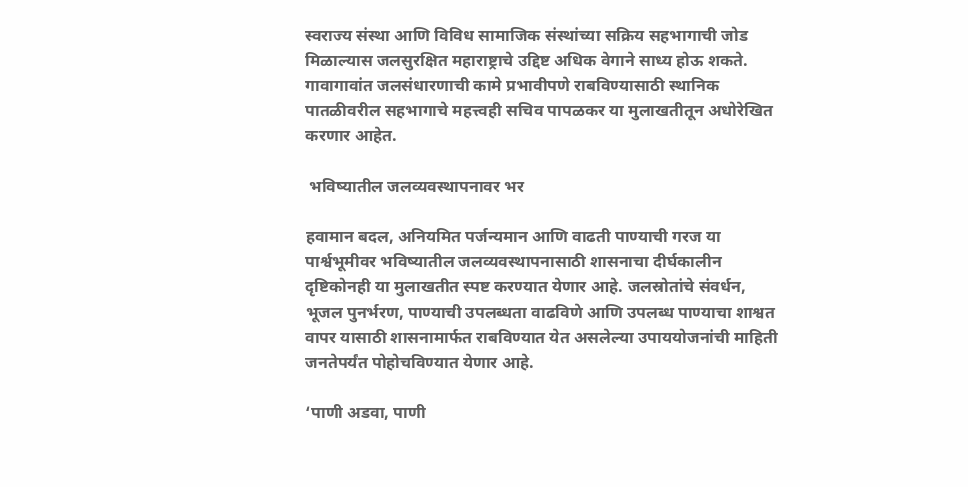स्वराज्य संस्था आणि विविध सामाजिक संस्थांच्या सक्रिय सहभागाची जोड मिळाल्यास जलसुरक्षित महाराष्ट्राचे उद्दिष्ट अधिक वेगाने साध्य होऊ शकते. गावागावांत जलसंधारणाची कामे प्रभावीपणे राबविण्यासाठी स्थानिक पातळीवरील सहभागाचे महत्त्वही सचिव पापळकर या मुलाखतीतून अधोरेखित करणार आहेत.

 भविष्यातील जलव्यवस्थापनावर भर

हवामान बदल, अनियमित पर्जन्यमान आणि वाढती पाण्याची गरज या पार्श्वभूमीवर भविष्यातील जलव्यवस्थापनासाठी शासनाचा दीर्घकालीन दृष्टिकोनही या मुलाखतीत स्पष्ट करण्यात येणार आहे. जलस्रोतांचे संवर्धन, भूजल पुनर्भरण, पाण्याची उपलब्धता वाढविणे आणि उपलब्ध पाण्याचा शाश्वत वापर यासाठी शासनामार्फत राबविण्यात येत असलेल्या उपाययोजनांची माहिती जनतेपर्यंत पोहोचविण्यात येणार आहे.

‘पाणी अडवा, पाणी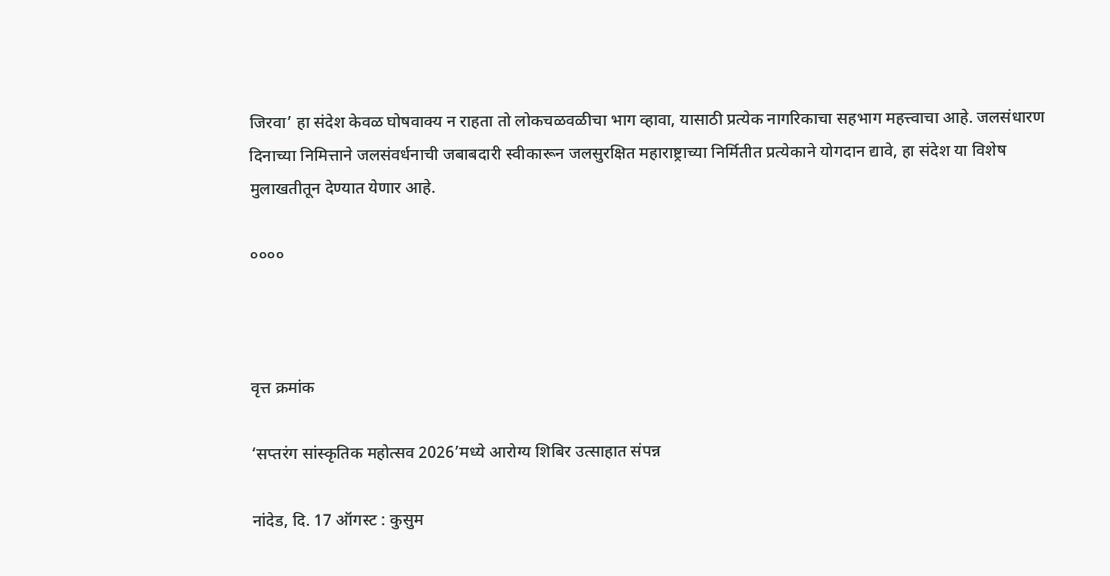जिरवा’ हा संदेश केवळ घोषवाक्य न राहता तो लोकचळवळीचा भाग व्हावा, यासाठी प्रत्येक नागरिकाचा सहभाग महत्त्वाचा आहे. जलसंधारण दिनाच्या निमित्ताने जलसंवर्धनाची जबाबदारी स्वीकारून जलसुरक्षित महाराष्ट्राच्या निर्मितीत प्रत्येकाने योगदान द्यावे, हा संदेश या विशेष मुलाखतीतून देण्यात येणार आहे.

००००



वृत्त क्रमांक

‘सप्तरंग सांस्कृतिक महोत्सव 2026’मध्ये आरोग्य शिबिर उत्साहात संपन्न

नांदेड, दि. 17 ऑगस्ट : कुसुम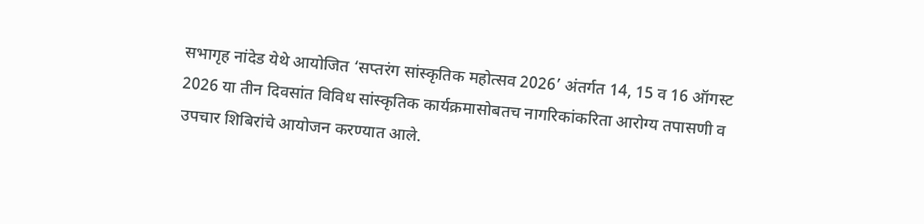सभागृह नांदेड येथे आयोजित ‘सप्तरंग सांस्कृतिक महोत्सव 2026’ अंतर्गत 14, 15 व 16 ऑगस्ट 2026 या तीन दिवसांत विविध सांस्कृतिक कार्यक्रमासोबतच नागरिकांकरिता आरोग्य तपासणी व उपचार शिबिरांचे आयोजन करण्यात आले.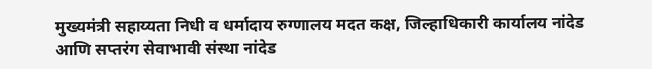मुख्यमंत्री सहाय्यता निधी व धर्मादाय रुग्णालय मदत कक्ष, जिल्हाधिकारी कार्यालय नांदेड आणि सप्तरंग सेवाभावी संस्था नांदेड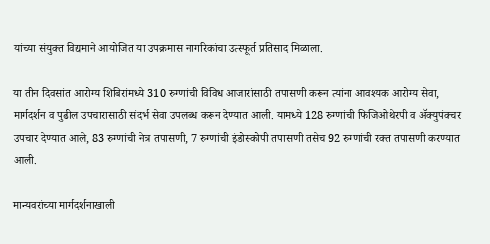यांच्या संयुक्त विद्यमाने आयोजित या उपक्रमास नागरिकांचा उत्स्फूर्त प्रतिसाद मिळाला.

या तीन दिवसांत आरोग्य शिबिरांमध्ये 310 रुग्णांची विविध आजारांसाठी तपासणी करून त्यांना आवश्यक आरोग्य सेवा, मार्गदर्शन व पुढील उपचारासाठी संदर्भ सेवा उपलब्ध करून देण्यात आली. यामध्ये 128 रुग्णांची फिजिओथेरपी व ॲक्युपंक्चर उपचार देण्यात आले, 83 रुग्णांची नेत्र तपासणी, 7 रुग्णांची इंडोस्कोपी तपासणी तसेच 92 रुग्णांची रक्त तपासणी करण्यात आली.

मान्यवरांच्या मार्गदर्शनाखाली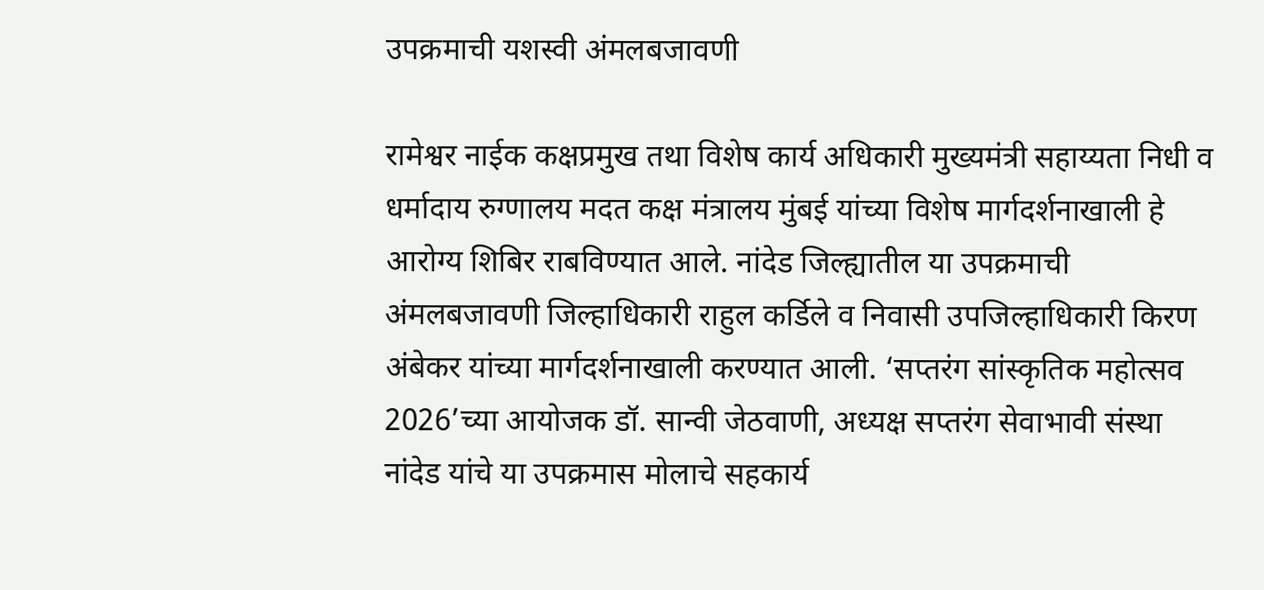उपक्रमाची यशस्वी अंमलबजावणी

रामेश्वर नाईक कक्षप्रमुख तथा विशेष कार्य अधिकारी मुख्यमंत्री सहाय्यता निधी व धर्मादाय रुग्णालय मदत कक्ष मंत्रालय मुंबई यांच्या विशेष मार्गदर्शनाखाली हे आरोग्य शिबिर राबविण्यात आले. नांदेड जिल्ह्यातील या उपक्रमाची अंमलबजावणी जिल्हाधिकारी राहुल कर्डिले व निवासी उपजिल्हाधिकारी किरण अंबेकर यांच्या मार्गदर्शनाखाली करण्यात आली. ‘सप्तरंग सांस्कृतिक महोत्सव 2026’च्या आयोजक डॉ. सान्वी जेठवाणी, अध्यक्ष सप्तरंग सेवाभावी संस्था नांदेड यांचे या उपक्रमास मोलाचे सहकार्य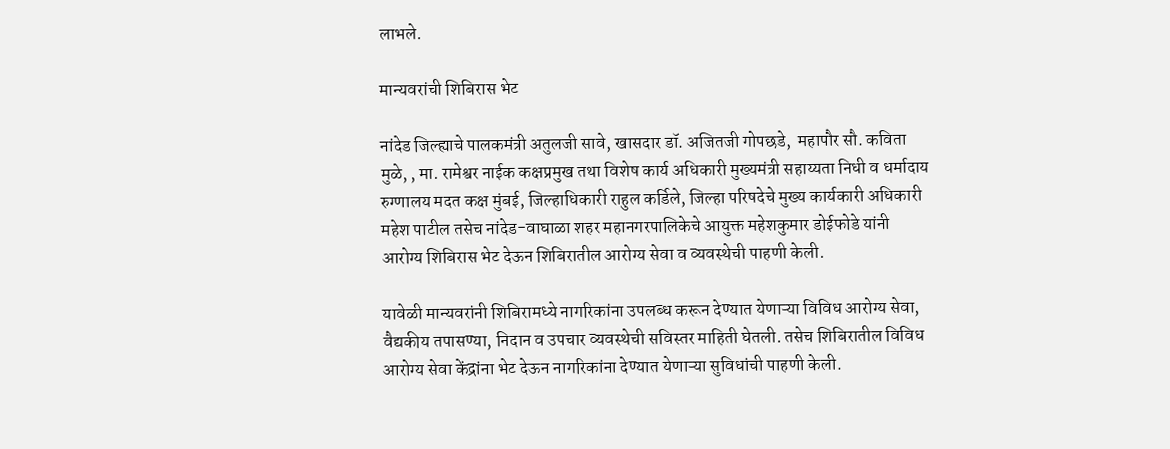लाभले.

मान्यवरांची शिबिरास भेट

नांदेड जिल्ह्याचे पालकमंत्री अतुलजी सावे, खासदार डॉ. अजितजी गोपछडे,  महापौर सौ. कविता मुळे, , मा. रामेश्वर नाईक कक्षप्रमुख तथा विशेष कार्य अधिकारी मुख्यमंत्री सहाय्यता निधी व धर्मादाय रुग्णालय मदत कक्ष मुंबई, जिल्हाधिकारी राहुल कर्डिले, जिल्हा परिषदेचे मुख्य कार्यकारी अधिकारी महेश पाटील तसेच नांदेड-वाघाळा शहर महानगरपालिकेचे आयुक्त महेशकुमार डोईफोडे यांनी आरोग्य शिबिरास भेट देऊन शिबिरातील आरोग्य सेवा व व्यवस्थेची पाहणी केली.

यावेळी मान्यवरांनी शिबिरामध्ये नागरिकांना उपलब्ध करून देण्यात येणाऱ्या विविध आरोग्य सेवा, वैद्यकीय तपासण्या, निदान व उपचार व्यवस्थेची सविस्तर माहिती घेतली. तसेच शिबिरातील विविध आरोग्य सेवा केंद्रांना भेट देऊन नागरिकांना देण्यात येणाऱ्या सुविधांची पाहणी केली.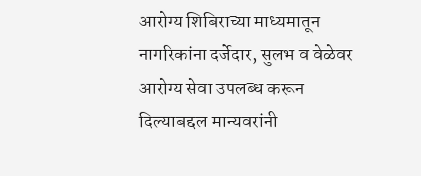आरोग्य शिबिराच्या माध्यमातून नागरिकांना दर्जेदार, सुलभ व वेळेवर आरोग्य सेवा उपलब्ध करून दिल्याबद्दल मान्यवरांनी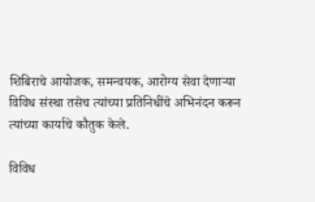शिबिराचे आयोजक, समन्वयक, आरोग्य सेवा देणाऱ्या विविध संस्था तसेच त्यांच्या प्रतिनिधींचे अभिनंदन करून त्यांच्या कार्याचे कौतुक केले.

विविध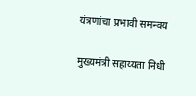यंत्रणांचा प्रभावी समन्वय

मुख्यमंत्री सहाय्यता निधी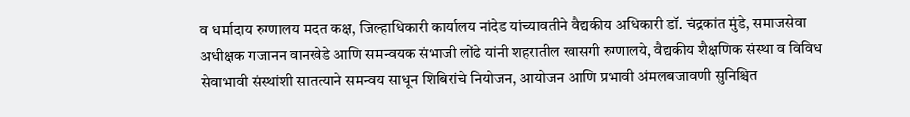व धर्मादाय रुग्णालय मदत कक्ष, जिल्हाधिकारी कार्यालय नांदेड यांच्यावतीने वैद्यकीय अधिकारी डॉ. चंद्रकांत मुंडे, समाजसेवा अधीक्षक गजानन वानखेडे आणि समन्वयक संभाजी लोंढे यांनी शहरातील खासगी रुग्णालये, वैद्यकीय शैक्षणिक संस्था व विविध सेवाभावी संस्थांशी सातत्याने समन्वय साधून शिबिरांचे नियोजन, आयोजन आणि प्रभावी अंमलबजावणी सुनिश्चित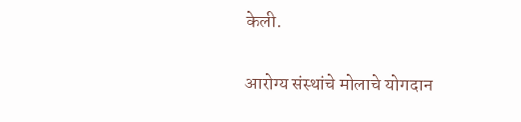केली.

आरोग्य संस्थांचे मोलाचे योगदान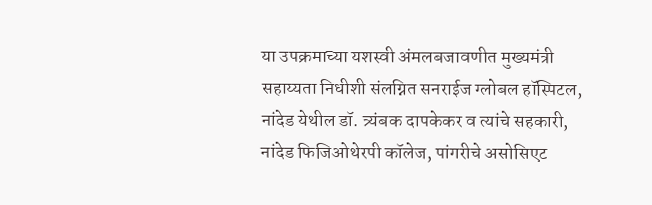या उपक्रमाच्या यशस्वी अंमलबजावणीत मुख्यमंत्री सहाय्यता निधीशी संलग्नित सनराईज ग्लोबल हॉस्पिटल, नांदेड येथील डॉ. त्र्यंबक दापकेकर व त्यांचे सहकारी, नांदेड फिजिओथेरपी कॉलेज, पांगरीचे असोसिएट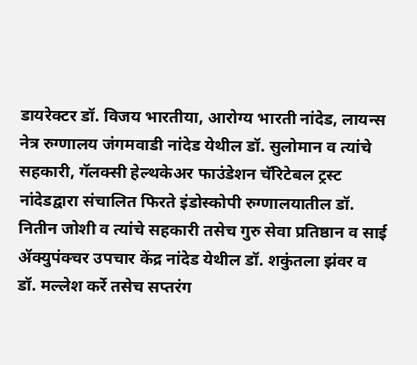डायरेक्टर डॉ. विजय भारतीया, आरोग्य भारती नांदेड, लायन्स नेत्र रुग्णालय जंगमवाडी नांदेड येथील डॉ. सुलोमान व त्यांचे सहकारी, गॅलक्सी हेल्थकेअर फाउंडेशन चॅरिटेबल ट्रस्ट नांदेडद्वारा संचालित फिरते इंडोस्कोपी रुग्णालयातील डॉ. नितीन जोशी व त्यांचे सहकारी तसेच गुरु सेवा प्रतिष्ठान व साई ॲक्युपंक्चर उपचार केंद्र नांदेड येथील डॉ. शकुंतला झंवर व डॉ. मल्लेश कर्रे तसेच सप्तरंग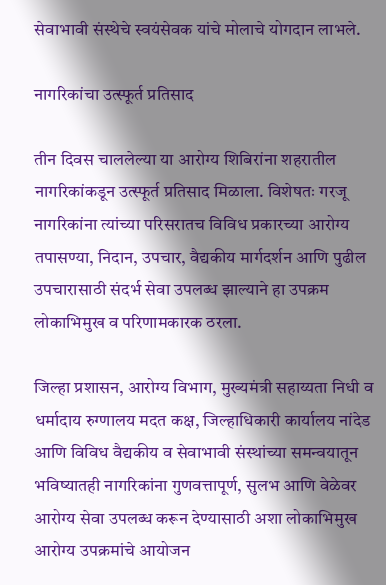सेवाभावी संस्थेचे स्वयंसेवक यांचे मोलाचे योगदान लाभले.

नागरिकांचा उत्स्फूर्त प्रतिसाद

तीन दिवस चाललेल्या या आरोग्य शिबिरांना शहरातील नागरिकांकडून उत्स्फूर्त प्रतिसाद मिळाला. विशेषतः गरजू नागरिकांना त्यांच्या परिसरातच विविध प्रकारच्या आरोग्य तपासण्या, निदान, उपचार, वैद्यकीय मार्गदर्शन आणि पुढील उपचारासाठी संदर्भ सेवा उपलब्ध झाल्याने हा उपक्रम लोकाभिमुख व परिणामकारक ठरला.

जिल्हा प्रशासन, आरोग्य विभाग, मुख्यमंत्री सहाय्यता निधी व धर्मादाय रुग्णालय मदत कक्ष, जिल्हाधिकारी कार्यालय नांदेड आणि विविध वैद्यकीय व सेवाभावी संस्थांच्या समन्वयातून भविष्यातही नागरिकांना गुणवत्तापूर्ण, सुलभ आणि वेळेवर आरोग्य सेवा उपलब्ध करून देण्यासाठी अशा लोकाभिमुख आरोग्य उपक्रमांचे आयोजन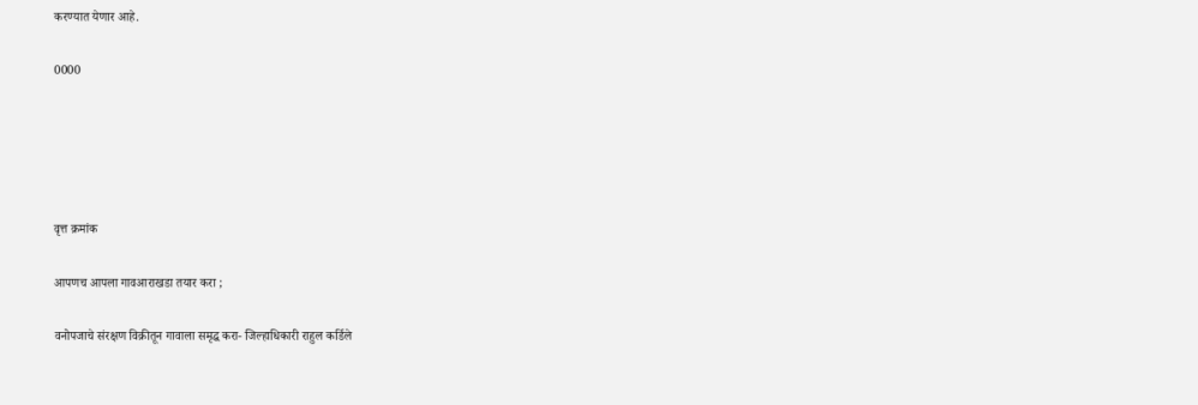करण्यात येणार आहे.

0000





वृत्त क्रमांक

आपणच आपला गावआराखडा तयार करा ;

वनोपजाचे संरक्षण विक्रीतून गावाला समृद्ध करा- जिल्हाधिकारी राहुल कर्डिले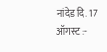नांदेड दि. 17 ऑगस्ट :-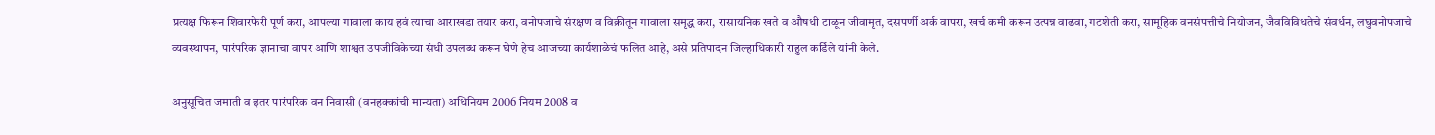प्रत्यक्ष फिरून शिवारफेरी पूर्ण करा, आपल्या गावाला काय हवं त्याचा आराखडा तयार करा, वनोपजाचे संरक्षण व विक्रीतून गावाला समृद्ध करा, रासायनिक खते व औषधी टाळून जीवामृत, दसपर्णी अर्क वापरा, खर्च कमी करून उत्पन्न वाढवा, गटशेती करा, सामूहिक वनसंपत्तीचे नियोजन, जैवविविधतेचे संवर्धन, लघुवनोपजाचे व्यवस्थापन, पारंपरिक ज्ञानाचा वापर आणि शाश्वत उपजीविकेच्या संधी उपलब्ध करून घेणे हेच आजच्या कार्यशाळेचं फलित आहे, असे प्रतिपादन जिल्हाधिकारी राहुल कर्डिले यांनी केले.

अनुसूचित जमाती व इतर पारंपरिक वन निवासी (वनहक्कांची मान्यता) अधिनियम 2006 नियम 2008 व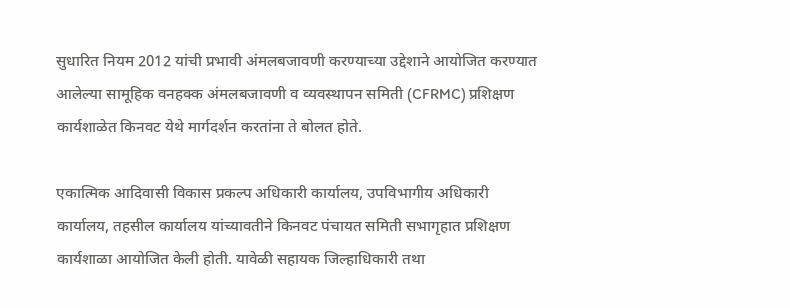सुधारित नियम 2012 यांची प्रभावी अंमलबजावणी करण्याच्या उद्देशाने आयोजित करण्यात आलेल्या सामूहिक वनहक्क अंमलबजावणी व व्यवस्थापन समिती (CFRMC) प्रशिक्षण कार्यशाळेत किनवट येथे मार्गदर्शन करतांना ते बोलत होते.

एकात्मिक आदिवासी विकास प्रकल्प अधिकारी कार्यालय, उपविभागीय अधिकारी कार्यालय, तहसील कार्यालय यांच्यावतीने किनवट पंचायत समिती सभागृहात प्रशिक्षण कार्यशाळा आयोजित केली होती. यावेळी सहायक जिल्हाधिकारी तथा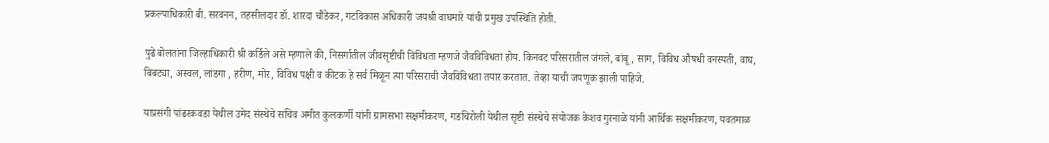प्रकल्पाधिकारी बी. सरवनन, तहसीलदार डॉ. शारदा चौंडेकर, गटविकास अधिकारी जयश्री वाघमारे यांची प्रमुख उपस्थिति होती.

पुढे बोलतांना जिल्हाधिकारी श्री कर्डिले असे म्हणाले की, निसर्गातील जीवसृष्टीची विविधता म्हणजे जैवविविधता होय. किनवट परिसरातील जंगले, बांबू, साग, विविध औषधी वनस्पती, वाघ, बिबट्या, अस्वल, लांडगा , हरीण, मोर, विविध पक्षी व कीटक हे सर्व मिळून त्या परिसराची जैवविविधता तयार करतात. तेव्हा याची जपणूक झाली पाहिजे.

याप्रसंगी पांढरकवडा येथील उमेद संस्थेचे सचिव अमीत कुलकर्णी यांनी ग्रामसभा सक्षमीकरण, गडचिरोली येथील सृष्टी संस्थेचे संयोजक केशव गुरनाळे यांनी आर्थिक सक्षमीकरण, यवतमाळ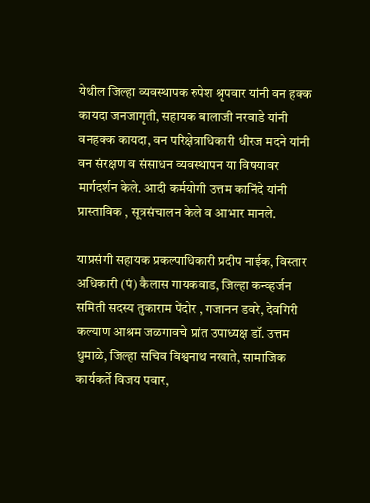येथील जिल्हा व्यवस्थापक रुपेश श्रृपवार यांनी वन हक्क कायदा जनजागृती, सहायक बालाजी नरवाडे यांनी वनहक्क कायदा, वन परिक्षेत्राधिकारी धीरज मदने यांनी वन संरक्षण व संसाधन व्यवस्थापन या विषयावर मार्गदर्शन केले. आदी कर्मयोगी उत्तम कानिंदे यांनी प्रास्ताविक , सूत्रसंचालन केले व आभार मानले.

याप्रसंगी सहायक प्रकल्पाधिकारी प्रदीप नाईक, विस्तार अधिकारी (पं) कैलास गायकवाड, जिल्हा कन्व्हर्जन समिती सदस्य तुकाराम पेंदोर , गजानन डवरे, देवगिरी कल्याण आश्रम जळगावचे प्रांत उपाध्यक्ष डॉ. उत्तम धुमाळे, जिल्हा सचिव विश्वनाथ नखाते, सामाजिक कार्यकर्ते विजय पवार,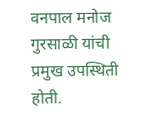वनपाल मनोज गुरसाळी यांची प्रमुख उपस्थिती होती.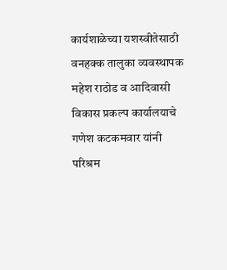कार्यशाळेच्या यशस्वीतेसाठी वनहक्क तालुका व्यवस्थापक महेश राठोड व आदिवासी विकास प्रकल्प कार्यालयाचे गणेश कटकमवार यांनी परिश्रम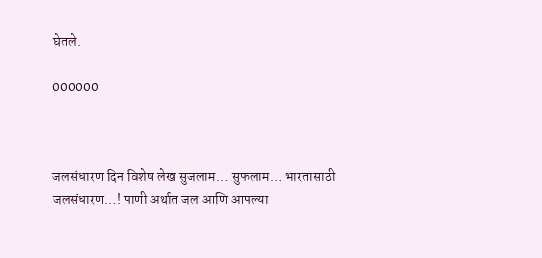घेतले.

000000



जलसंधारण दिन विशेष लेख सुजलाम… सुफलाम… भारतासाठी जलसंधारण…! पाणी अर्थात जल आणि आपल्या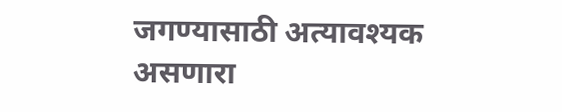जगण्यासाठी अत्यावश्यक असणारा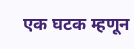एक घटक म्हणून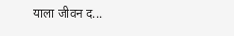याला जीवन द...